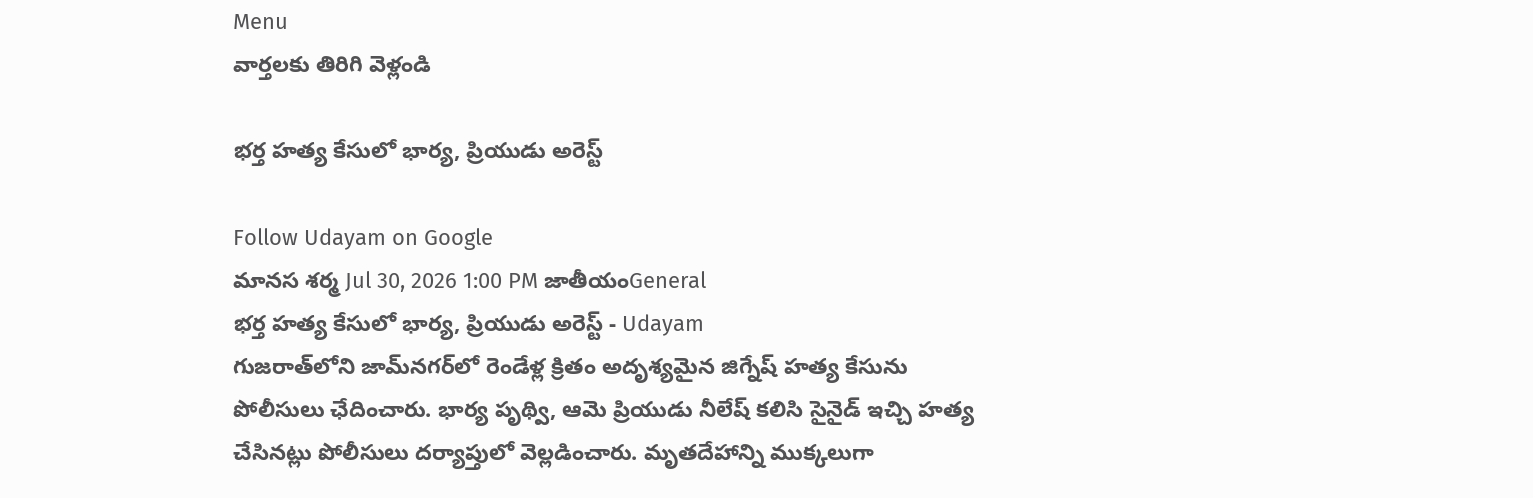Menu
వార్తలకు తిరిగి వెళ్లండి

భర్త హత్య కేసులో భార్య, ప్రియుడు అరెస్ట్

Follow Udayam on Google
మానస శర్మ Jul 30, 2026 1:00 PM జాతీయంGeneral
భర్త హత్య కేసులో భార్య, ప్రియుడు అరెస్ట్ - Udayam
గుజరాత్‌లోని జామ్‌నగర్‌లో రెండేళ్ల క్రితం అదృశ్యమైన జిగ్నేష్ హత్య కేసును పోలీసులు ఛేదించారు. భార్య పృథ్వి, ఆమె ప్రియుడు నీలేష్ కలిసి సైనైడ్ ఇచ్చి హత్య చేసినట్లు పోలీసులు దర్యాప్తులో వెల్లడించారు. మృతదేహాన్ని ముక్కలుగా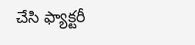చేసి ఫ్యాక్టరీ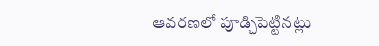ఆవరణలో పూడ్చిపెట్టినట్లు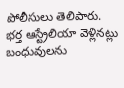పోలీసులు తెలిపారు. భర్త ఆస్ట్రేలియా వెళ్లినట్లు బంధువులను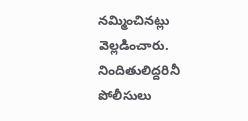నమ్మించినట్లు వెల్లడించారు. నిందితులిద్దరినీ పోలీసులు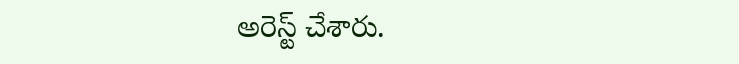అరెస్ట్ చేశారు.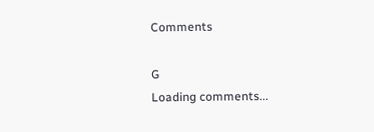Comments

G
Loading comments...